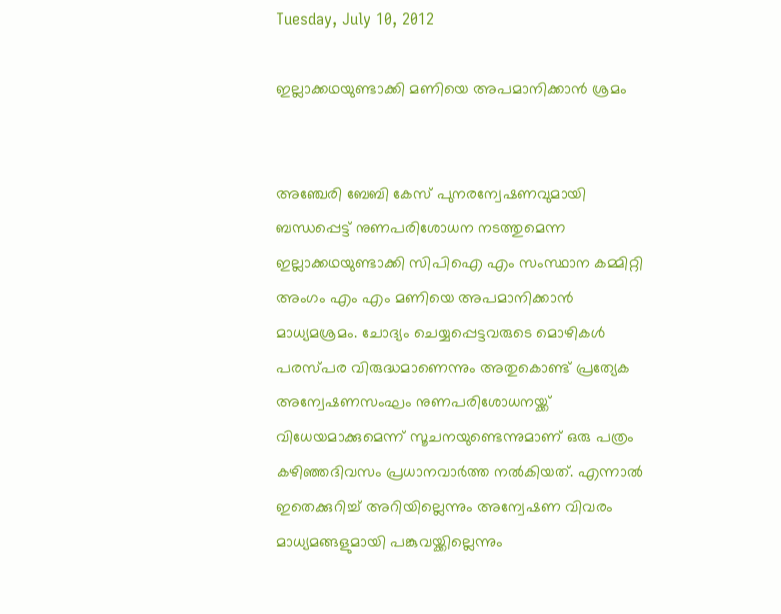Tuesday, July 10, 2012

ഇല്ലാക്കഥയുണ്ടാക്കി മണിയെ അപമാനിക്കാന്‍ ശ്രമം


അഞ്ചേരി ബേബി കേസ് പുനരന്വേഷണവുമായി ബന്ധപ്പെട്ട് നുണപരിശോധന നടത്തുമെന്ന ഇല്ലാക്കഥയുണ്ടാക്കി സിപിഐ എം സംസ്ഥാന കമ്മിറ്റി അംഗം എം എം മണിയെ അപമാനിക്കാന്‍ മാധ്യമശ്രമം. ചോദ്യം ചെയ്യപ്പെട്ടവരുടെ മൊഴികള്‍ പരസ്പര വിരുദ്ധമാണെന്നും അതുകൊണ്ട് പ്രത്യേക അന്വേഷണസംഘം നുണപരിശോധനയ്ക്ക് വിധേയമാക്കുമെന്ന് സൂചനയുണ്ടെന്നുമാണ് ഒരു പത്രം കഴിഞ്ഞദിവസം പ്രധാനവാര്‍ത്ത നല്‍കിയത്. എന്നാല്‍ ഇതെക്കുറിച്ച് അറിയില്ലെന്നും അന്വേഷണ വിവരം മാധ്യമങ്ങളുമായി പങ്കുവയ്ക്കില്ലെന്നും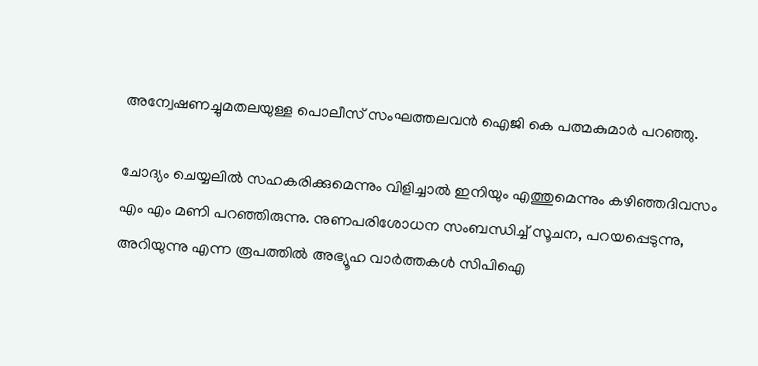അന്വേഷണച്ചുമതലയുള്ള പൊലീസ് സംഘത്തലവന്‍ ഐജി കെ പത്മകുമാര്‍ പറഞ്ഞു.

ചോദ്യം ചെയ്യലില്‍ സഹകരിക്കുമെന്നും വിളിച്ചാല്‍ ഇനിയും എത്തുമെന്നും കഴിഞ്ഞദിവസം എം എം മണി പറഞ്ഞിരുന്നു. നുണപരിശോധന സംബന്ധിച്ച് സൂചന, പറയപ്പെടുന്നു, അറിയുന്നു എന്ന രൂപത്തില്‍ അഭ്യൂഹ വാര്‍ത്തകള്‍ സിപിഐ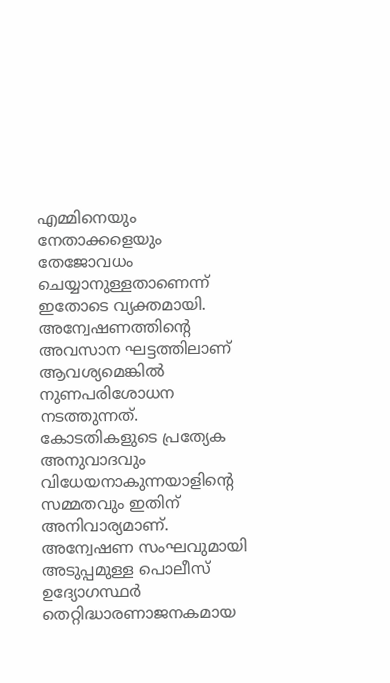എമ്മിനെയും നേതാക്കളെയും തേജോവധം ചെയ്യാനുള്ളതാണെന്ന് ഇതോടെ വ്യക്തമായി. അന്വേഷണത്തിന്റെ അവസാന ഘട്ടത്തിലാണ് ആവശ്യമെങ്കില്‍ നുണപരിശോധന നടത്തുന്നത്. കോടതികളുടെ പ്രത്യേക അനുവാദവും വിധേയനാകുന്നയാളിന്റെ സമ്മതവും ഇതിന് അനിവാര്യമാണ്. അന്വേഷണ സംഘവുമായി അടുപ്പമുള്ള പൊലീസ് ഉദ്യോഗസ്ഥര്‍ തെറ്റിദ്ധാരണാജനകമായ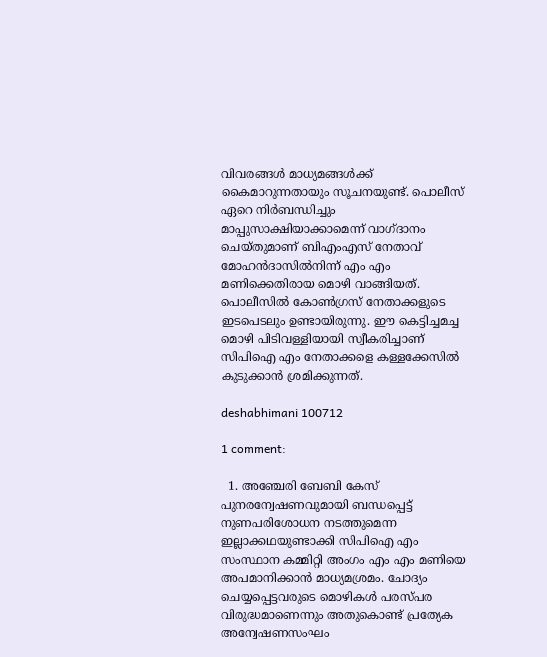വിവരങ്ങള്‍ മാധ്യമങ്ങള്‍ക്ക് കൈമാറുന്നതായും സൂചനയുണ്ട്. പൊലീസ് ഏറെ നിര്‍ബന്ധിച്ചും മാപ്പുസാക്ഷിയാക്കാമെന്ന് വാഗ്ദാനം ചെയ്തുമാണ് ബിഎംഎസ് നേതാവ് മോഹന്‍ദാസില്‍നിന്ന് എം എം മണിക്കെതിരായ മൊഴി വാങ്ങിയത്. പൊലീസില്‍ കോണ്‍ഗ്രസ് നേതാക്കളുടെ ഇടപെടലും ഉണ്ടായിരുന്നു. ഈ കെട്ടിച്ചമച്ച മൊഴി പിടിവള്ളിയായി സ്വീകരിച്ചാണ് സിപിഐ എം നേതാക്കളെ കള്ളക്കേസില്‍ കുടുക്കാന്‍ ശ്രമിക്കുന്നത്.

deshabhimani 100712

1 comment:

  1. അഞ്ചേരി ബേബി കേസ് പുനരന്വേഷണവുമായി ബന്ധപ്പെട്ട് നുണപരിശോധന നടത്തുമെന്ന ഇല്ലാക്കഥയുണ്ടാക്കി സിപിഐ എം സംസ്ഥാന കമ്മിറ്റി അംഗം എം എം മണിയെ അപമാനിക്കാന്‍ മാധ്യമശ്രമം. ചോദ്യം ചെയ്യപ്പെട്ടവരുടെ മൊഴികള്‍ പരസ്പര വിരുദ്ധമാണെന്നും അതുകൊണ്ട് പ്രത്യേക അന്വേഷണസംഘം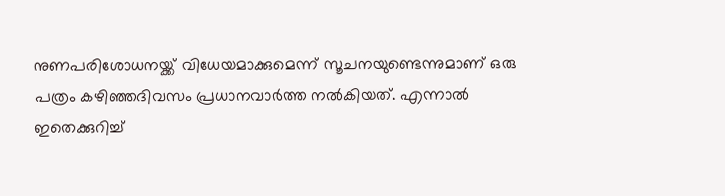നുണപരിശോധനയ്ക്ക് വിധേയമാക്കുമെന്ന് സൂചനയുണ്ടെന്നുമാണ് ഒരു പത്രം കഴിഞ്ഞദിവസം പ്രധാനവാര്‍ത്ത നല്‍കിയത്. എന്നാല്‍ ഇതെക്കുറിച്ച്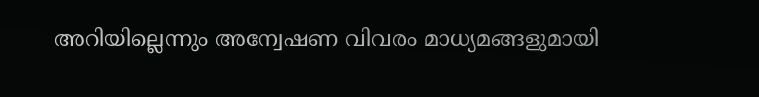അറിയില്ലെന്നും അന്വേഷണ വിവരം മാധ്യമങ്ങളുമായി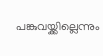പങ്കുവയ്ക്കില്ലെന്നും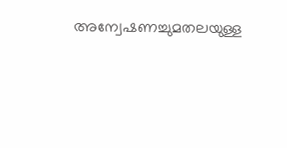അന്വേഷണച്ചുമതലയുള്ള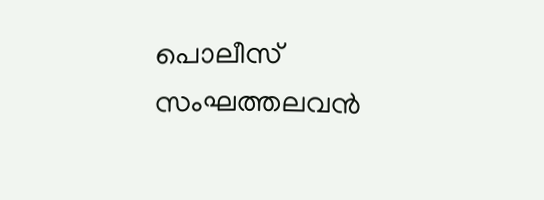പൊലീസ് സംഘത്തലവന്‍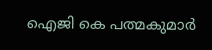ഐജി കെ പത്മകുമാര്‍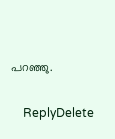പറഞ്ഞു.

    ReplyDelete